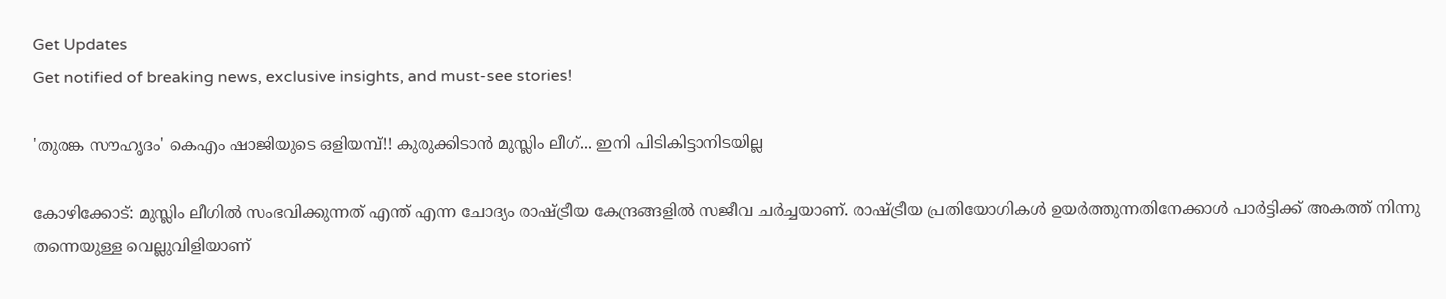Get Updates
Get notified of breaking news, exclusive insights, and must-see stories!

'തുരങ്ക സൗഹൃദം' കെഎം ഷാജിയുടെ ഒളിയമ്പ്!! കുരുക്കിടാന്‍ മുസ്ലിം ലീഗ്... ഇനി പിടികിട്ടാനിടയില്ല

കോഴിക്കോട്: മുസ്ലിം ലീഗില്‍ സംഭവിക്കുന്നത് എന്ത് എന്ന ചോദ്യം രാഷ്ട്രീയ കേന്ദ്രങ്ങളില്‍ സജീവ ചര്‍ച്ചയാണ്. രാഷ്ട്രീയ പ്രതിയോഗികള്‍ ഉയര്‍ത്തുന്നതിനേക്കാള്‍ പാര്‍ട്ടിക്ക് അകത്ത് നിന്നു തന്നെയുള്ള വെല്ലുവിളിയാണ്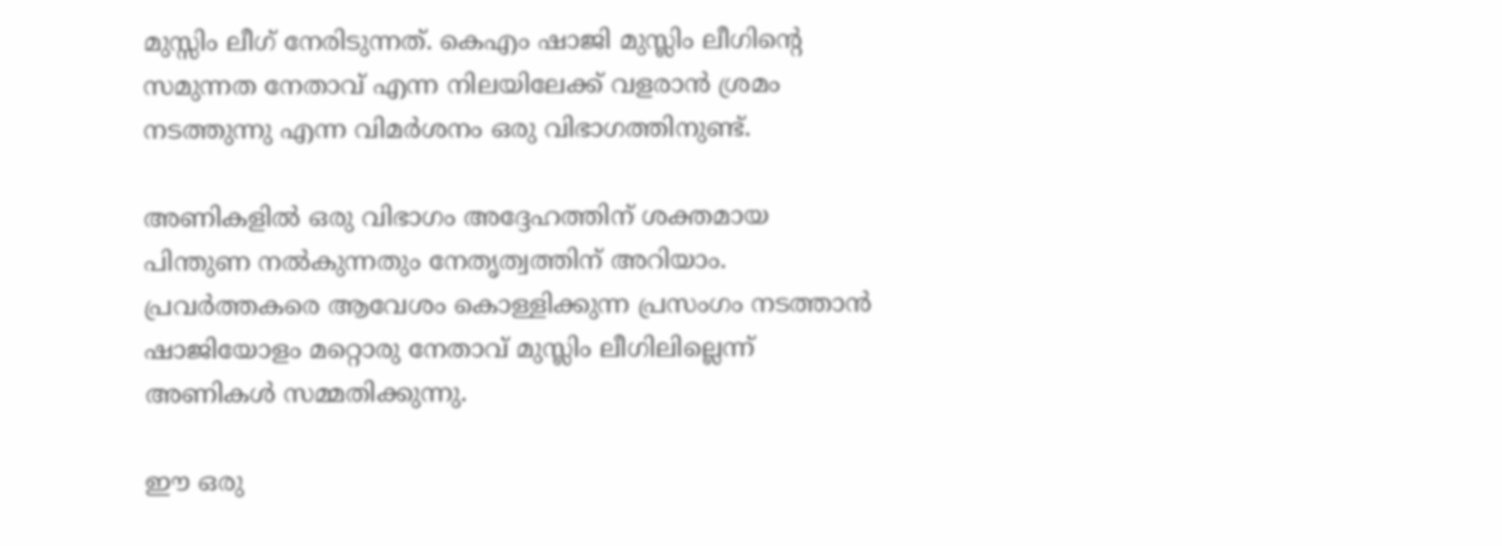മുസ്സിം ലീഗ് നേരിടുന്നത്. കെഎം ഷാജി മുസ്ലിം ലീഗിന്റെ സമുന്നത നേതാവ് എന്ന നിലയിലേക്ക് വളരാന്‍ ശ്രമം നടത്തുന്നു എന്ന വിമര്‍ശനം ഒരു വിഭാഗത്തിനുണ്ട്.

അണികളില്‍ ഒരു വിഭാഗം അദ്ദേഹത്തിന് ശക്തമായ പിന്തുണ നല്‍കുന്നതും നേതൃത്വത്തിന് അറിയാം. പ്രവര്‍ത്തകരെ ആവേശം കൊള്ളിക്കുന്ന പ്രസംഗം നടത്താന്‍ ഷാജിയോളം മറ്റൊരു നേതാവ് മുസ്ലിം ലീഗിലില്ലെന്ന് അണികള്‍ സമ്മതിക്കുന്നു.

ഈ ഒരു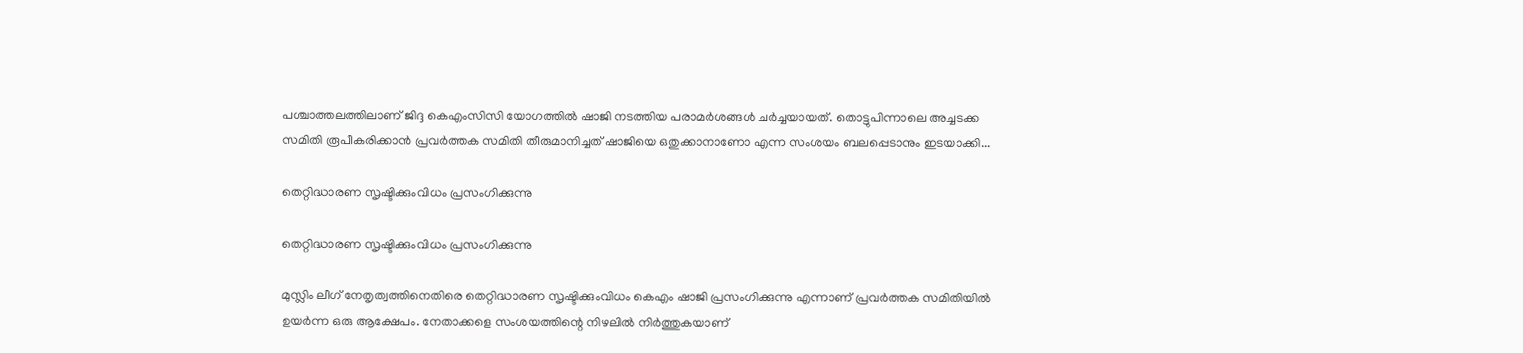പശ്ചാത്തലത്തിലാണ് ജിദ്ദ കെഎംസിസി യോഗത്തില്‍ ഷാജി നടത്തിയ പരാമര്‍ശങ്ങള്‍ ചര്‍ച്ചയായത്. തൊട്ടുപിന്നാലെ അച്ചടക്ക സമിതി രൂപീകരിക്കാന്‍ പ്രവര്‍ത്തക സമിതി തീരുമാനിച്ചത് ഷാജിയെ ഒതുക്കാനാണോ എന്ന സംശയം ബലപ്പെടാനും ഇടയാക്കി...

തെറ്റിദ്ധാരണ സൃഷ്ടിക്കുംവിധം പ്രസംഗിക്കുന്നു

തെറ്റിദ്ധാരണ സൃഷ്ടിക്കുംവിധം പ്രസംഗിക്കുന്നു

മുസ്ലിം ലീഗ് നേതൃത്വത്തിനെതിരെ തെറ്റിദ്ധാരണ സൃഷ്ടിക്കുംവിധം കെഎം ഷാജി പ്രസംഗിക്കുന്നു എന്നാണ് പ്രവര്‍ത്തക സമിതിയില്‍ ഉയര്‍ന്ന ഒരു ആക്ഷേപം. നേതാക്കളെ സംശയത്തിന്റെ നിഴലില്‍ നിര്‍ത്തുകയാണ്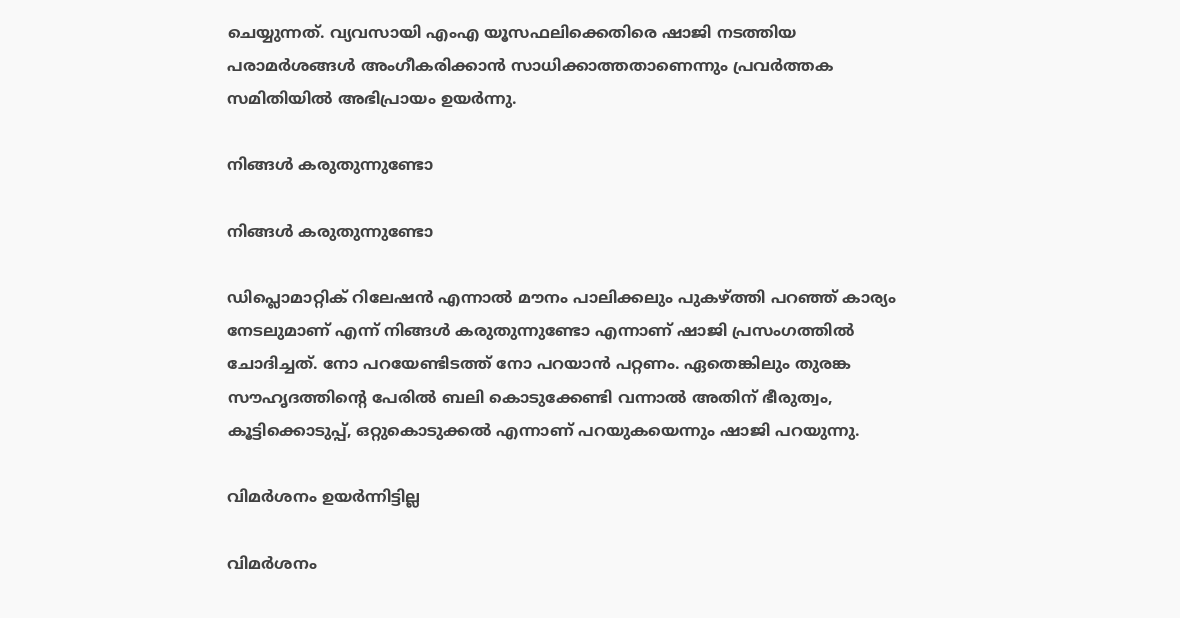ചെയ്യുന്നത്. വ്യവസായി എംഎ യൂസഫലിക്കെതിരെ ഷാജി നടത്തിയ പരാമര്‍ശങ്ങള്‍ അംഗീകരിക്കാന്‍ സാധിക്കാത്തതാണെന്നും പ്രവര്‍ത്തക സമിതിയില്‍ അഭിപ്രായം ഉയര്‍ന്നു.

നിങ്ങള്‍ കരുതുന്നുണ്ടോ

നിങ്ങള്‍ കരുതുന്നുണ്ടോ

ഡിപ്ലൊമാറ്റിക് റിലേഷന്‍ എന്നാല്‍ മൗനം പാലിക്കലും പുകഴ്ത്തി പറഞ്ഞ് കാര്യം നേടലുമാണ് എന്ന് നിങ്ങള്‍ കരുതുന്നുണ്ടോ എന്നാണ് ഷാജി പ്രസംഗത്തില്‍ ചോദിച്ചത്. നോ പറയേണ്ടിടത്ത് നോ പറയാന്‍ പറ്റണം. ഏതെങ്കിലും തുരങ്ക സൗഹൃദത്തിന്റെ പേരില്‍ ബലി കൊടുക്കേണ്ടി വന്നാല്‍ അതിന് ഭീരുത്വം, കൂട്ടിക്കൊടുപ്പ്, ഒറ്റുകൊടുക്കല്‍ എന്നാണ് പറയുകയെന്നും ഷാജി പറയുന്നു.

വിമര്‍ശനം ഉയര്‍ന്നിട്ടില്ല

വിമര്‍ശനം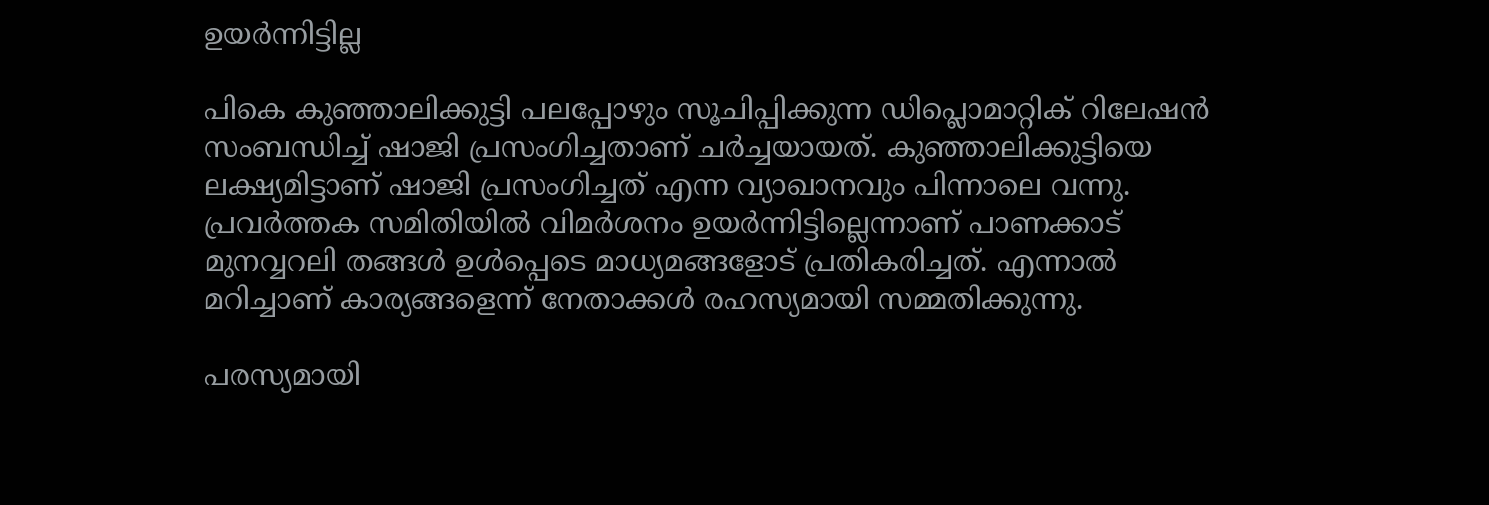ഉയര്‍ന്നിട്ടില്ല

പികെ കുഞ്ഞാലിക്കുട്ടി പലപ്പോഴും സൂചിപ്പിക്കുന്ന ഡിപ്ലൊമാറ്റിക് റിലേഷന്‍ സംബന്ധിച്ച് ഷാജി പ്രസംഗിച്ചതാണ് ചര്‍ച്ചയായത്. കുഞ്ഞാലിക്കുട്ടിയെ ലക്ഷ്യമിട്ടാണ് ഷാജി പ്രസംഗിച്ചത് എന്ന വ്യാഖാനവും പിന്നാലെ വന്നു. പ്രവര്‍ത്തക സമിതിയില്‍ വിമര്‍ശനം ഉയര്‍ന്നിട്ടില്ലെന്നാണ് പാണക്കാട് മുനവ്വറലി തങ്ങള്‍ ഉള്‍പ്പെടെ മാധ്യമങ്ങളോട് പ്രതികരിച്ചത്. എന്നാല്‍ മറിച്ചാണ് കാര്യങ്ങളെന്ന് നേതാക്കള്‍ രഹസ്യമായി സമ്മതിക്കുന്നു.

പരസ്യമായി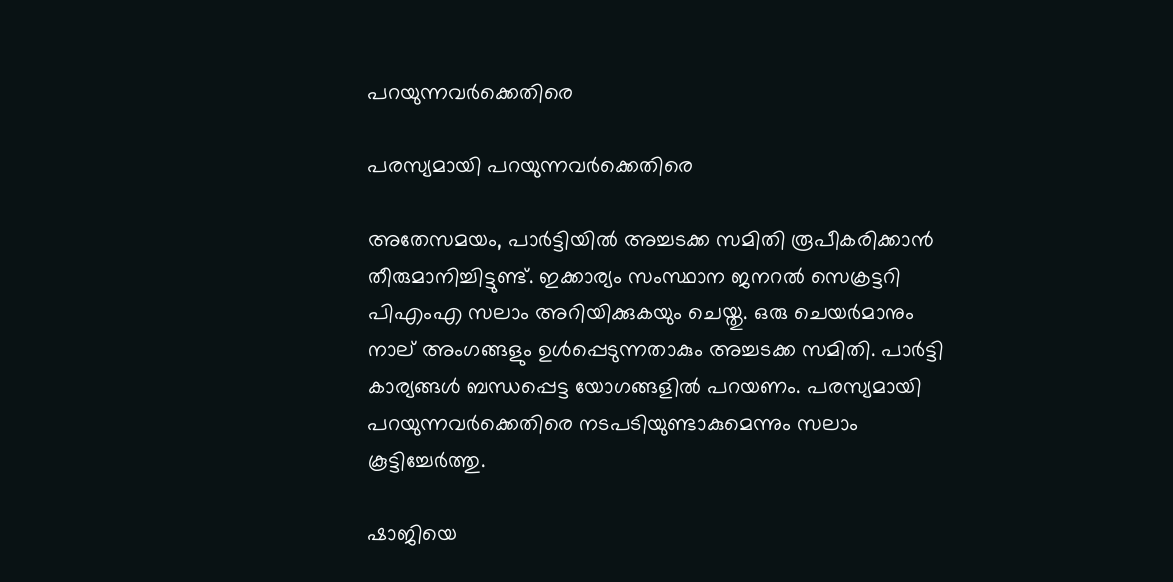പറയുന്നവര്‍ക്കെതിരെ

പരസ്യമായി പറയുന്നവര്‍ക്കെതിരെ

അതേസമയം, പാര്‍ട്ടിയില്‍ അച്ചടക്ക സമിതി രൂപീകരിക്കാന്‍ തീരുമാനിച്ചിട്ടുണ്ട്. ഇക്കാര്യം സംസ്ഥാന ജനറല്‍ സെക്രട്ടറി പിഎംഎ സലാം അറിയിക്കുകയും ചെയ്തു. ഒരു ചെയര്‍മാനും നാല് അംഗങ്ങളും ഉള്‍പ്പെടുന്നതാകും അച്ചടക്ക സമിതി. പാര്‍ട്ടി കാര്യങ്ങള്‍ ബന്ധപ്പെട്ട യോഗങ്ങളില്‍ പറയണം. പരസ്യമായി പറയുന്നവര്‍ക്കെതിരെ നടപടിയുണ്ടാകുമെന്നും സലാം കൂട്ടിച്ചേര്‍ത്തു.

ഷാജിയെ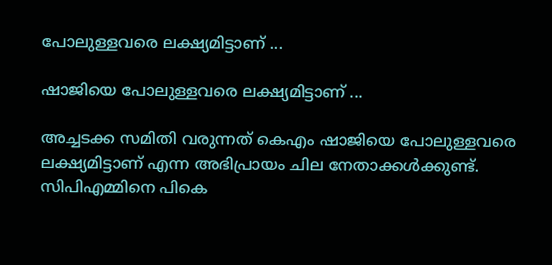പോലുള്ളവരെ ലക്ഷ്യമിട്ടാണ് ...

ഷാജിയെ പോലുള്ളവരെ ലക്ഷ്യമിട്ടാണ് ...

അച്ചടക്ക സമിതി വരുന്നത് കെഎം ഷാജിയെ പോലുള്ളവരെ ലക്ഷ്യമിട്ടാണ് എന്ന അഭിപ്രായം ചില നേതാക്കള്‍ക്കുണ്ട്. സിപിഎമ്മിനെ പികെ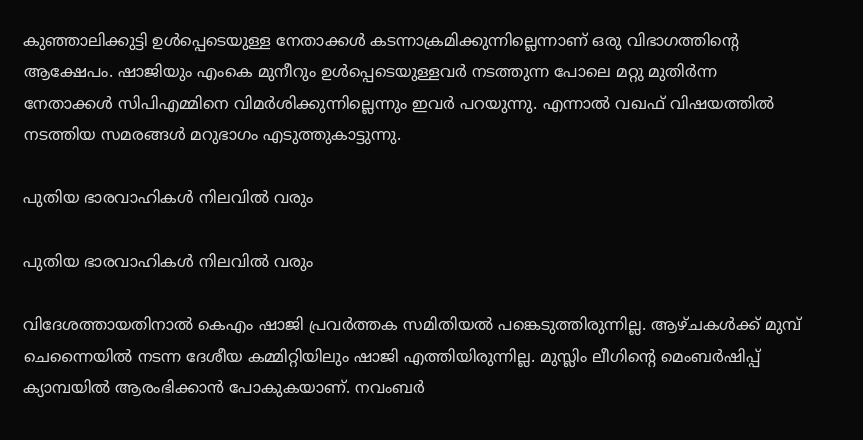കുഞ്ഞാലിക്കുട്ടി ഉള്‍പ്പെടെയുള്ള നേതാക്കള്‍ കടന്നാക്രമിക്കുന്നില്ലെന്നാണ് ഒരു വിഭാഗത്തിന്റെ ആക്ഷേപം. ഷാജിയും എംകെ മുനീറും ഉള്‍പ്പെടെയുള്ളവര്‍ നടത്തുന്ന പോലെ മറ്റു മുതിര്‍ന്ന നേതാക്കള്‍ സിപിഎമ്മിനെ വിമര്‍ശിക്കുന്നില്ലെന്നും ഇവര്‍ പറയുന്നു. എന്നാല്‍ വഖഫ് വിഷയത്തില്‍ നടത്തിയ സമരങ്ങള്‍ മറുഭാഗം എടുത്തുകാട്ടുന്നു.

പുതിയ ഭാരവാഹികള്‍ നിലവില്‍ വരും

പുതിയ ഭാരവാഹികള്‍ നിലവില്‍ വരും

വിദേശത്തായതിനാല്‍ കെഎം ഷാജി പ്രവര്‍ത്തക സമിതിയല്‍ പങ്കെടുത്തിരുന്നില്ല. ആഴ്ചകള്‍ക്ക് മുമ്പ് ചെന്നൈയില്‍ നടന്ന ദേശീയ കമ്മിറ്റിയിലും ഷാജി എത്തിയിരുന്നില്ല. മുസ്ലിം ലീഗിന്റെ മെംബര്‍ഷിപ്പ് ക്യാമ്പയില്‍ ആരംഭിക്കാന്‍ പോകുകയാണ്. നവംബര്‍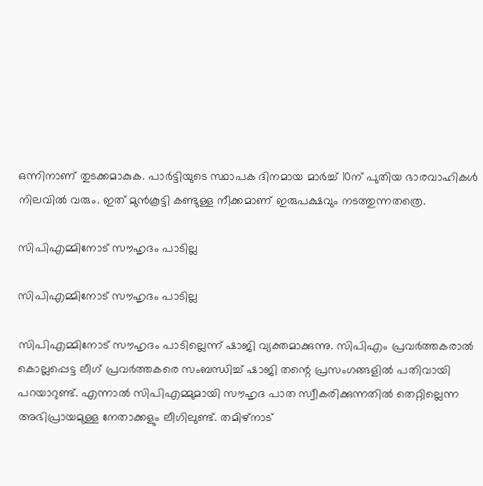ഒന്നിനാണ് തുടക്കമാകുക. പാര്‍ട്ടിയുടെ സ്ഥാപക ദിനമായ മാര്‍ച്ച് 10ന് പുതിയ ഭാരവാഹികള്‍ നിലവില്‍ വരും. ഇത് മുന്‍കൂട്ടി കണ്ടുള്ള നീക്കമാണ് ഇരുപക്ഷവും നടത്തുന്നതത്രെ.

സിപിഎമ്മിനോട് സൗഹൃദം പാടില്ല

സിപിഎമ്മിനോട് സൗഹൃദം പാടില്ല

സിപിഎമ്മിനോട് സൗഹൃദം പാടില്ലെന്ന് ഷാജി വ്യക്തമാക്കുന്നു. സിപിഎം പ്രവര്‍ത്തകരാല്‍ കൊല്ലപ്പെട്ട ലീഗ് പ്രവര്‍ത്തകരെ സംബന്ധിച്ച് ഷാജി തന്റെ പ്രസംഗങ്ങളില്‍ പതിവായി പറയാറുണ്ട്. എന്നാല്‍ സിപിഎമ്മുമായി സൗഹൃദ പാത സ്വീകരിക്കുന്നതില്‍ തെറ്റില്ലെന്ന അഭിപ്രായമുള്ള നേതാക്കളും ലീഗിലുണ്ട്. തമിഴ്‌നാട്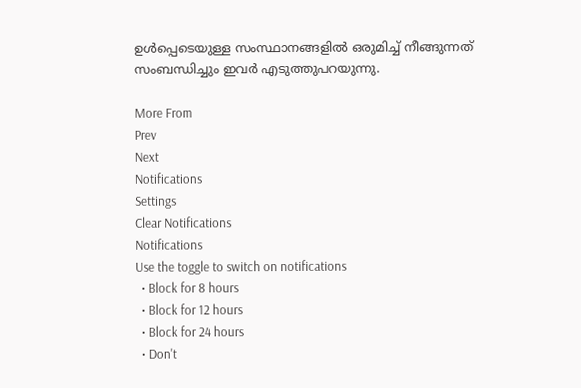ഉള്‍പ്പെടെയുള്ള സംസ്ഥാനങ്ങളില്‍ ഒരുമിച്ച് നീങ്ങുന്നത് സംബന്ധിച്ചും ഇവര്‍ എടുത്തുപറയുന്നു.

More From
Prev
Next
Notifications
Settings
Clear Notifications
Notifications
Use the toggle to switch on notifications
  • Block for 8 hours
  • Block for 12 hours
  • Block for 24 hours
  • Don't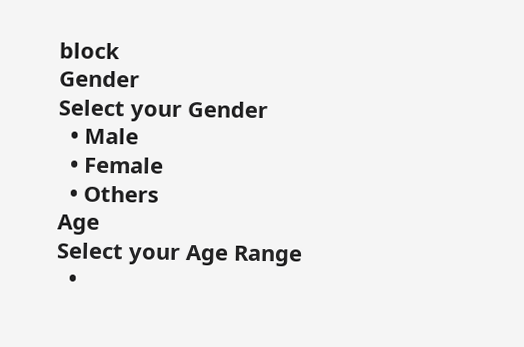block
Gender
Select your Gender
  • Male
  • Female
  • Others
Age
Select your Age Range
  •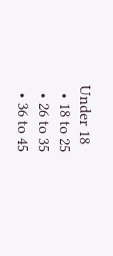Under 18
  • 18 to 25
  • 26 to 35
  • 36 to 45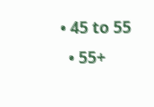• 45 to 55
  • 55+